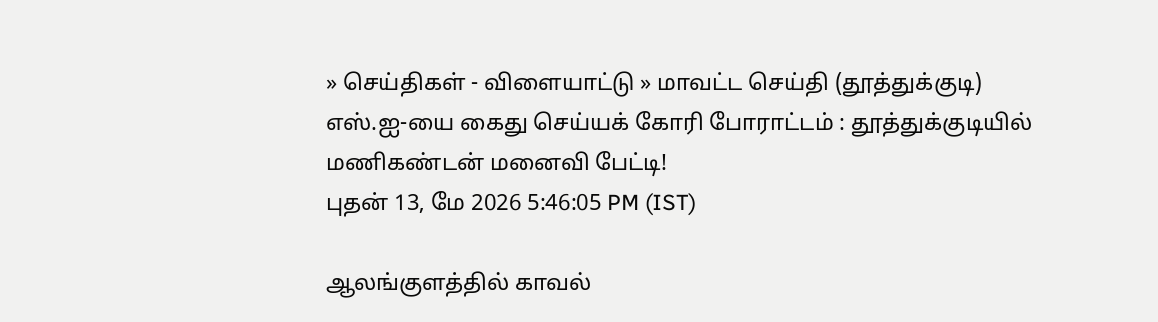» செய்திகள் - விளையாட்டு » மாவட்ட செய்தி (தூத்துக்குடி)
எஸ்.ஐ-யை கைது செய்யக் கோரி போராட்டம் : தூத்துக்குடியில் மணிகண்டன் மனைவி பேட்டி!
புதன் 13, மே 2026 5:46:05 PM (IST)

ஆலங்குளத்தில் காவல்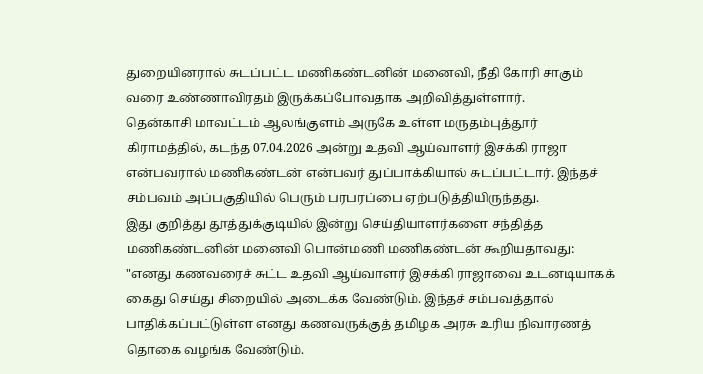துறையினரால் சுடப்பட்ட மணிகண்டனின் மனைவி, நீதி கோரி சாகும் வரை உண்ணாவிரதம் இருக்கப்போவதாக அறிவித்துள்ளார்.
தென்காசி மாவட்டம் ஆலங்குளம் அருகே உள்ள மருதம்புத்தூர் கிராமத்தில், கடந்த 07.04.2026 அன்று உதவி ஆய்வாளர் இசக்கி ராஜா என்பவரால் மணிகண்டன் என்பவர் துப்பாக்கியால் சுடப்பட்டார். இந்தச் சம்பவம் அப்பகுதியில் பெரும் பரபரப்பை ஏற்படுத்தியிருந்தது.
இது குறித்து தூத்துக்குடியில் இன்று செய்தியாளர்களை சந்தித்த மணிகண்டனின் மனைவி பொன்மணி மணிகண்டன் கூறியதாவது: "எனது கணவரைச் சுட்ட உதவி ஆய்வாளர் இசக்கி ராஜாவை உடனடியாகக் கைது செய்து சிறையில் அடைக்க வேண்டும். இந்தச் சம்பவத்தால் பாதிக்கப்பட்டுள்ள எனது கணவருக்குத் தமிழக அரசு உரிய நிவாரணத் தொகை வழங்க வேண்டும்.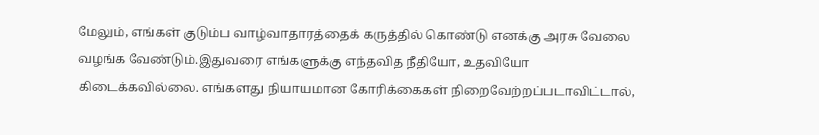மேலும், எங்கள் குடும்ப வாழ்வாதாரத்தைக் கருத்தில் கொண்டு எனக்கு அரசு வேலை வழங்க வேண்டும்.இதுவரை எங்களுக்கு எந்தவித நீதியோ, உதவியோ கிடைக்கவில்லை. எங்களது நியாயமான கோரிக்கைகள் நிறைவேற்றப்படாவிட்டால்,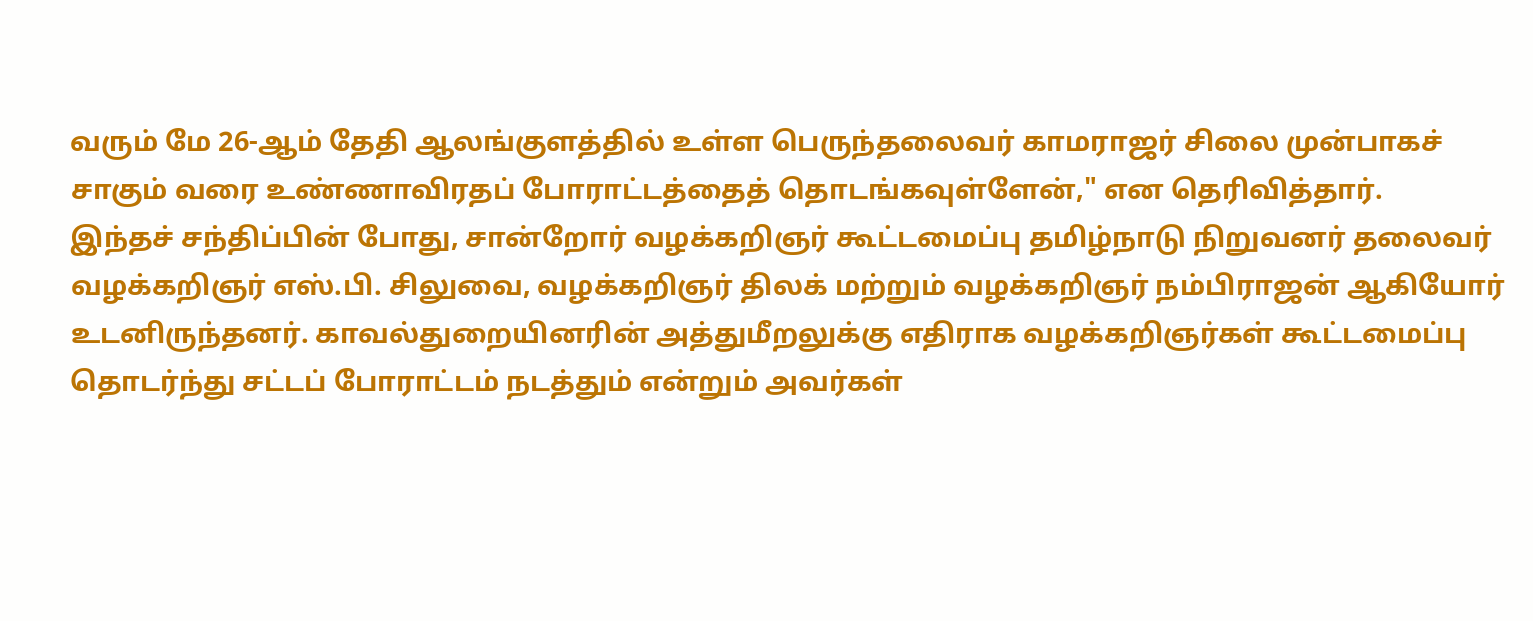வரும் மே 26-ஆம் தேதி ஆலங்குளத்தில் உள்ள பெருந்தலைவர் காமராஜர் சிலை முன்பாகச் சாகும் வரை உண்ணாவிரதப் போராட்டத்தைத் தொடங்கவுள்ளேன்," என தெரிவித்தார்.
இந்தச் சந்திப்பின் போது, சான்றோர் வழக்கறிஞர் கூட்டமைப்பு தமிழ்நாடு நிறுவனர் தலைவர் வழக்கறிஞர் எஸ்.பி. சிலுவை, வழக்கறிஞர் திலக் மற்றும் வழக்கறிஞர் நம்பிராஜன் ஆகியோர் உடனிருந்தனர். காவல்துறையினரின் அத்துமீறலுக்கு எதிராக வழக்கறிஞர்கள் கூட்டமைப்பு தொடர்ந்து சட்டப் போராட்டம் நடத்தும் என்றும் அவர்கள்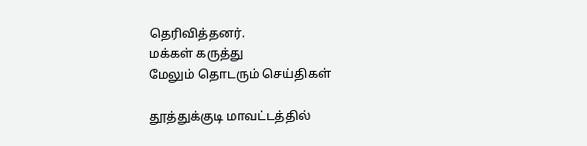தெரிவித்தனர்.
மக்கள் கருத்து
மேலும் தொடரும் செய்திகள்

தூத்துக்குடி மாவட்டத்தில்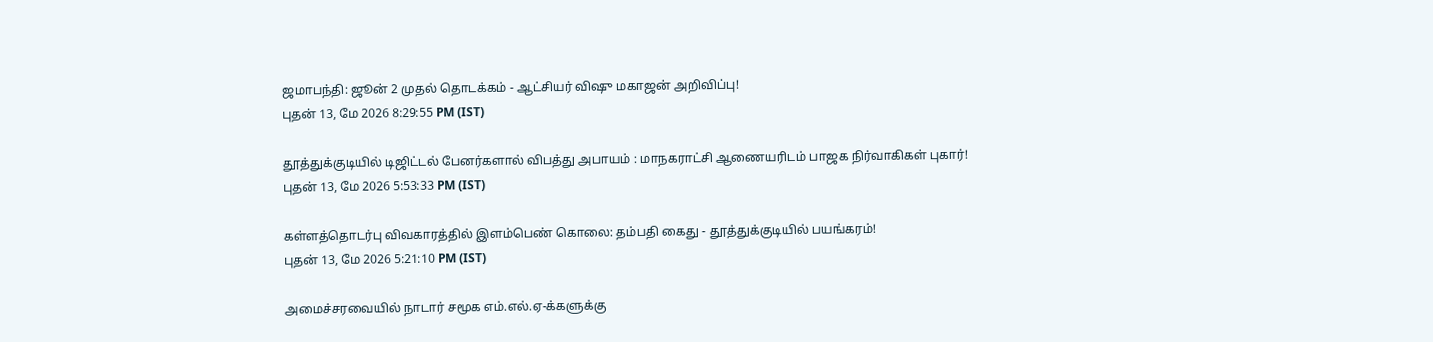ஜமாபந்தி: ஜூன் 2 முதல் தொடக்கம் - ஆட்சியர் விஷு மகாஜன் அறிவிப்பு!
புதன் 13, மே 2026 8:29:55 PM (IST)

தூத்துக்குடியில் டிஜிட்டல் பேனர்களால் விபத்து அபாயம் : மாநகராட்சி ஆணையரிடம் பாஜக நிர்வாகிகள் புகார்!
புதன் 13, மே 2026 5:53:33 PM (IST)

கள்ளத்தொடர்பு விவகாரத்தில் இளம்பெண் கொலை: தம்பதி கைது - தூத்துக்குடியில் பயங்கரம்!
புதன் 13, மே 2026 5:21:10 PM (IST)

அமைச்சரவையில் நாடார் சமூக எம்.எல்.ஏ-க்களுக்கு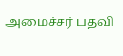அமைச்சர் பதவி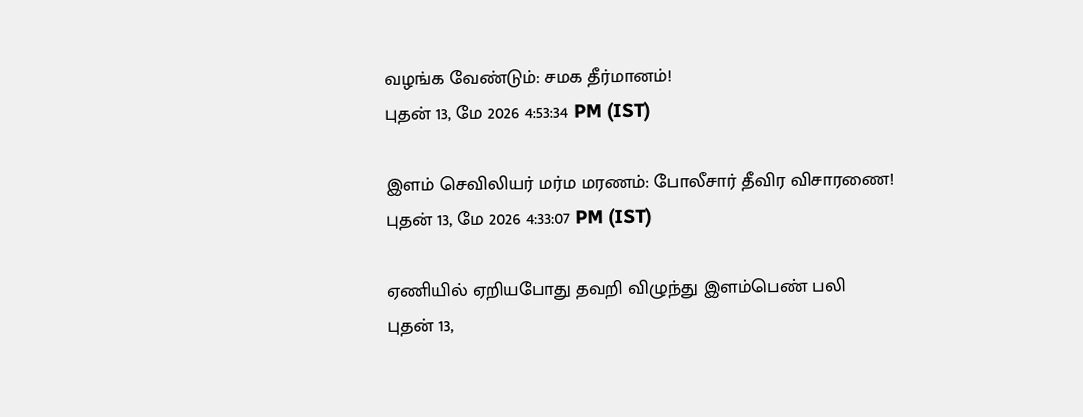வழங்க வேண்டும்: சமக தீர்மானம்!
புதன் 13, மே 2026 4:53:34 PM (IST)

இளம் செவிலியர் மர்ம மரணம்: போலீசார் தீவிர விசாரணை!
புதன் 13, மே 2026 4:33:07 PM (IST)

ஏணியில் ஏறியபோது தவறி விழுந்து இளம்பெண் பலி
புதன் 13,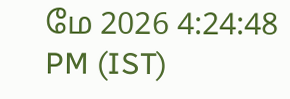மே 2026 4:24:48 PM (IST)